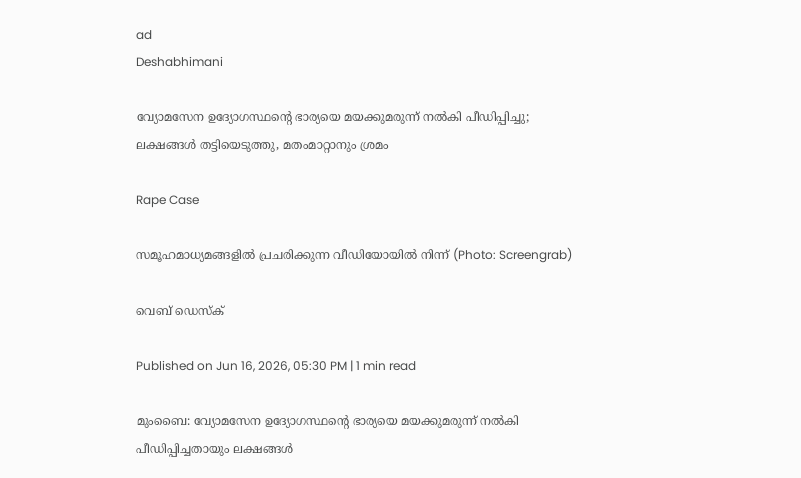ad
Deshabhimani

വ്യോമസേന ഉദ്യോഗസ്ഥന്റെ ഭാര്യയെ മയക്കുമരുന്ന് നൽകി പീഡിപ്പിച്ചു; ലക്ഷങ്ങൾ തട്ടിയെടുത്തു, മതംമാറ്റാനും ശ്രമം

Rape Case

സമൂഹമാധ്യമങ്ങളില്‍ പ്രചരിക്കുന്ന വീഡിയോയില്‍ നിന്ന് (Photo: Screengrab)

വെബ് ഡെസ്ക്

Published on Jun 16, 2026, 05:30 PM | 1 min read

മുംബൈ: വ്യോമസേന ഉദ്യോഗസ്ഥന്റെ ഭാര്യയെ മയക്കുമരുന്ന് നൽകി പീഡിപ്പിച്ചതായും ലക്ഷങ്ങൾ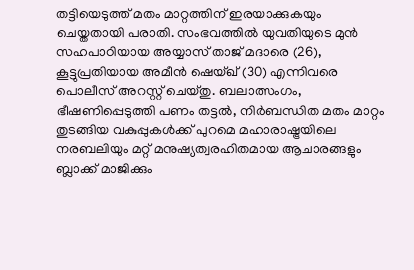തട്ടിയെടുത്ത് മതം മാറ്റത്തിന് ഇരയാക്കുകയും ചെയ്തതായി പരാതി. സംഭവത്തിൽ യുവതിയുടെ മുൻ സഹപാഠിയായ അയ്യാസ് താജ് മദാരെ (26), കൂട്ടുപ്രതിയായ അമീൻ ഷെയ്ഖ് (30) എന്നിവരെ പൊലീസ് അറസ്റ്റ് ചെയ്തു. ബലാത്സംഗം, ഭീഷണിപ്പെടുത്തി പണം തട്ടൽ, നിർബന്ധിത മതം മാറ്റം തുടങ്ങിയ വകുപ്പുകൾക്ക് പുറമെ മഹാരാഷ്ട്രയിലെ നരബലിയും മറ്റ് മനുഷ്യത്വരഹിതമായ ആചാരങ്ങളും ബ്ലാക്ക് മാജിക്കും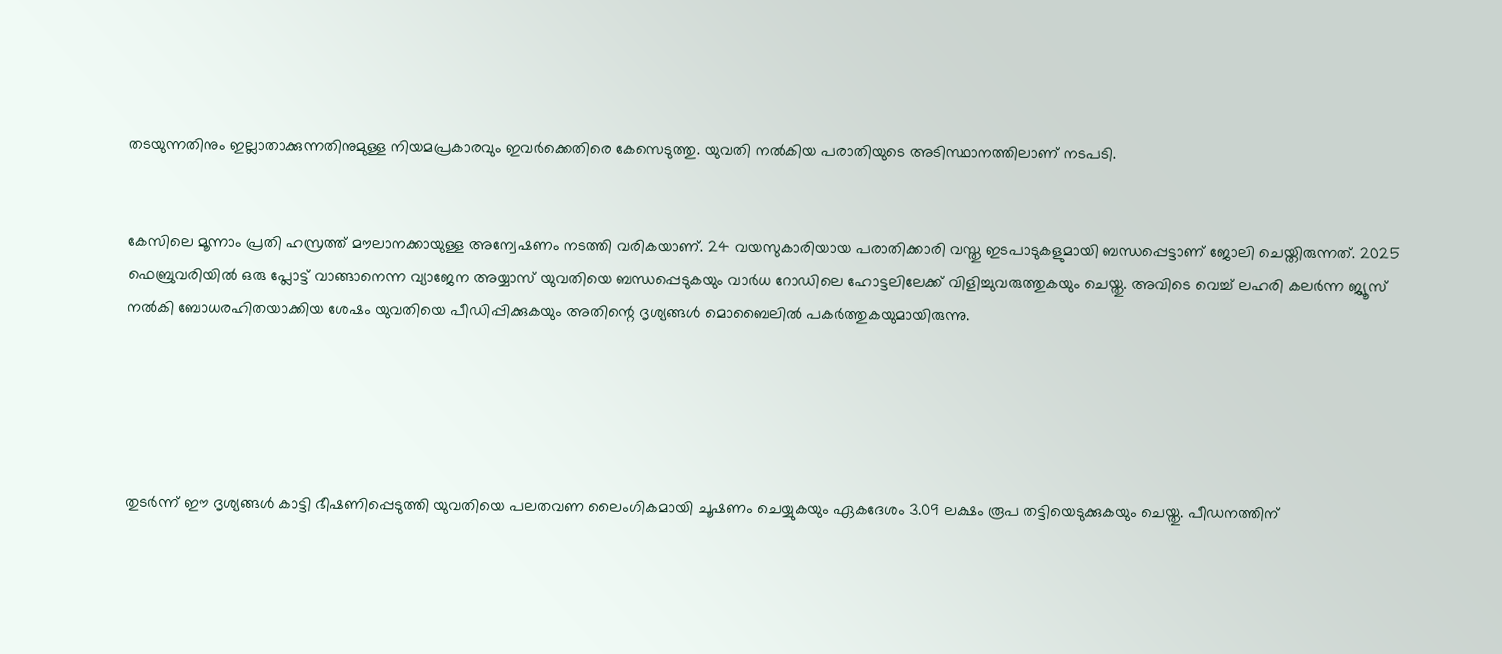തടയുന്നതിനും ഇല്ലാതാക്കുന്നതിനുമുള്ള നിയമപ്രകാരവും ഇവർക്കെതിരെ കേസെടുത്തു. യുവതി നൽകിയ പരാതിയുടെ അടിസ്ഥാനത്തിലാണ് നടപടി.


കേസിലെ മൂന്നാം പ്രതി ഹസ്രത്ത് മൗലാനക്കായുള്ള അന്വേഷണം നടത്തി വരികയാണ്. 24 വയസുകാരിയായ പരാതിക്കാരി വസ്തു ഇടപാടുകളുമായി ബന്ധപ്പെട്ടാണ് ജോലി ചെയ്തിരുന്നത്. 2025 ഫെബ്രുവരിയിൽ ഒരു പ്ലോട്ട് വാങ്ങാനെന്ന വ്യാജേന അയ്യാസ് യുവതിയെ ബന്ധപ്പെടുകയും വാർധ റോഡിലെ ഹോട്ടലിലേക്ക് വിളിച്ചുവരുത്തുകയും ചെയ്തു. അവിടെ വെച്ച് ലഹരി കലർന്ന ജ്യൂസ് നൽകി ബോധരഹിതയാക്കിയ ശേഷം യുവതിയെ പീഡിപ്പിക്കുകയും അതിന്റെ ദൃശ്യങ്ങൾ മൊബൈലിൽ പകർത്തുകയുമായിരുന്നു.





തുടർന്ന് ഈ ദൃശ്യങ്ങൾ കാട്ടി ഭീഷണിപ്പെടുത്തി യുവതിയെ പലതവണ ലൈംഗികമായി ചൂഷണം ചെയ്യുകയും ഏകദേശം 3.09 ലക്ഷം രൂപ തട്ടിയെടുക്കുകയും ചെയ്തു. പീഡനത്തിന്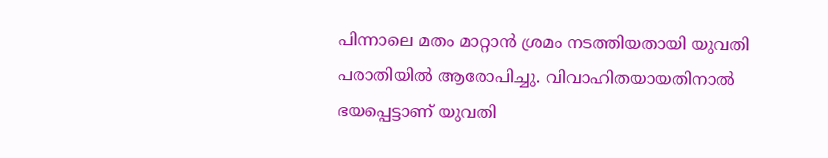പിന്നാലെ മതം മാറ്റാൻ ശ്രമം നടത്തിയതായി യുവതി പരാതിയിൽ ആരോപിച്ചു. വിവാഹിതയായതിനാൽ ഭയപ്പെട്ടാണ് യുവതി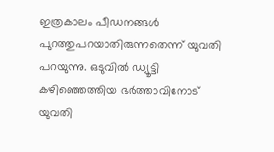ഇത്രകാലം പീഡനങ്ങൾ പുറത്തുപറയാതിരുന്നതെന്ന് യുവതി പറയുന്നു. ഒടുവിൽ ഡ്യൂട്ടി കഴിഞ്ഞെത്തിയ ഭർത്താവിനോട് യുവതി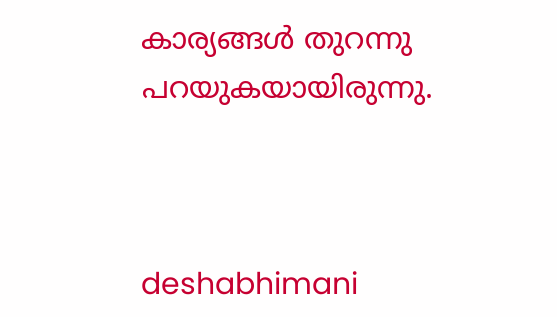കാര്യങ്ങൾ തുറന്നു പറയുകയായിരുന്നു.



deshabhimani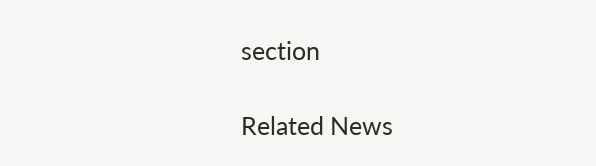section

Related News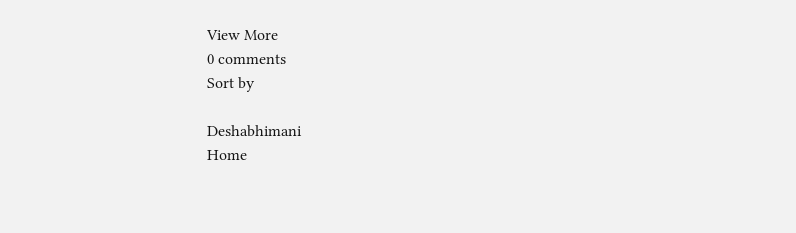View More
0 comments
Sort by

Deshabhimani
Home